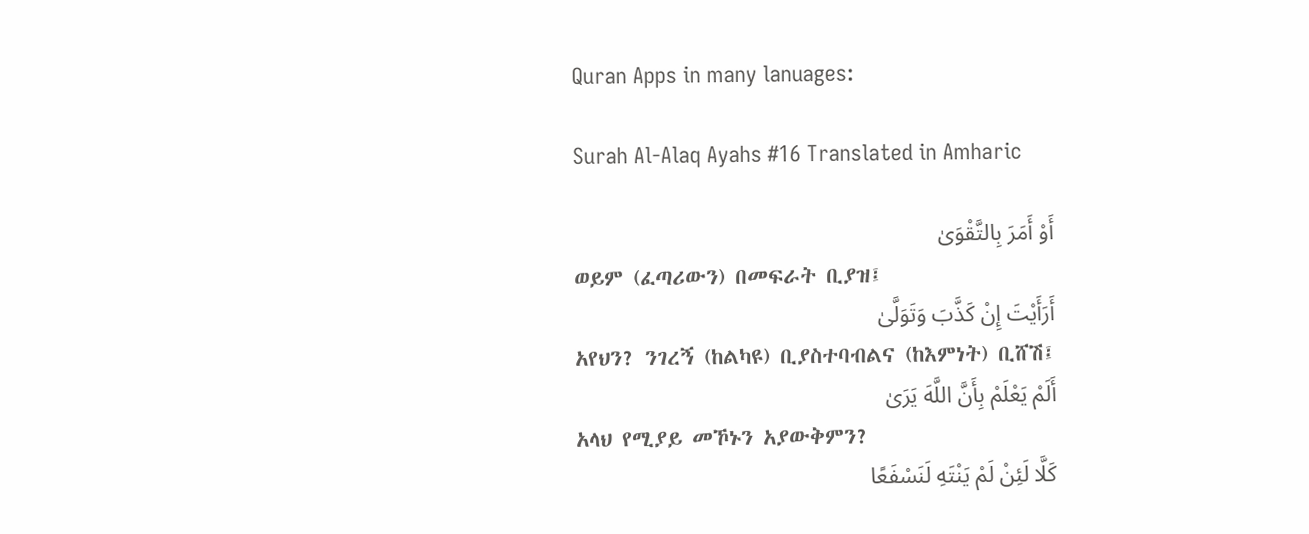Quran Apps in many lanuages:

Surah Al-Alaq Ayahs #16 Translated in Amharic

أَوْ أَمَرَ بِالتَّقْوَىٰ
ወይም (ፈጣሪውን) በመፍራት ቢያዝ፤
أَرَأَيْتَ إِنْ كَذَّبَ وَتَوَلَّىٰ
አየህን? ንገረኝ (ከልካዩ) ቢያስተባብልና (ከእምነት) ቢሸሽ፤
أَلَمْ يَعْلَمْ بِأَنَّ اللَّهَ يَرَىٰ
አላህ የሚያይ መኾኑን አያውቅምን?
كَلَّا لَئِنْ لَمْ يَنْتَهِ لَنَسْفَعًا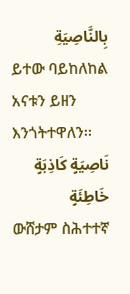بِالنَّاصِيَةِ
ይተው ባይከለከል አናቱን ይዘን እንጎትተዋለን፡፡
نَاصِيَةٍ كَاذِبَةٍ خَاطِئَةٍ
ውሸታም ስሕተተኛ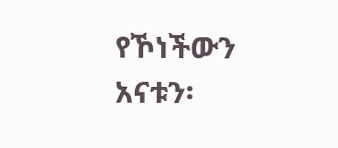የኾነችውን አናቱን፡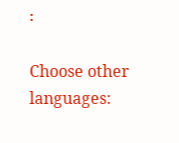፡

Choose other languages: